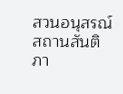สวนอนุสรณ์สถานสันติภา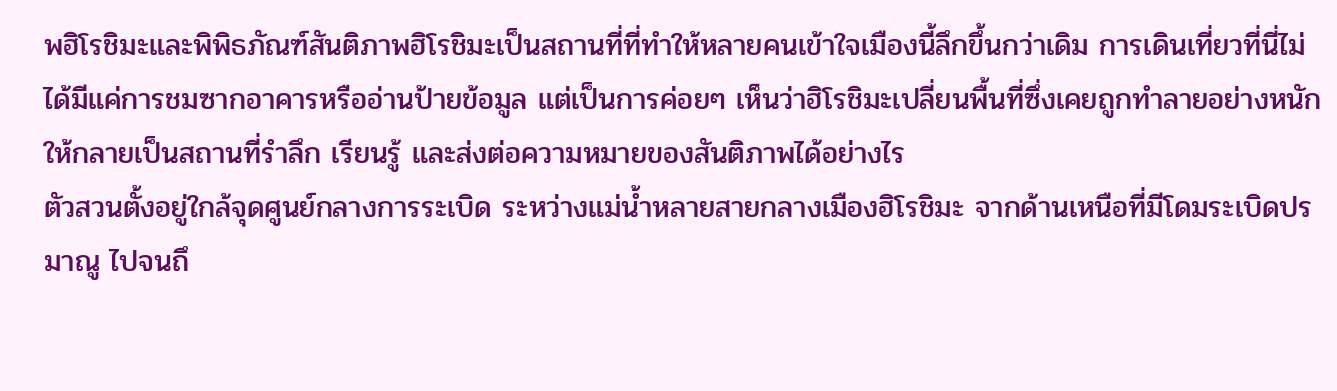พฮิโรชิมะและพิพิธภัณฑ์สันติภาพฮิโรชิมะเป็นสถานที่ที่ทำให้หลายคนเข้าใจเมืองนี้ลึกขึ้นกว่าเดิม การเดินเที่ยวที่นี่ไม่ได้มีแค่การชมซากอาคารหรืออ่านป้ายข้อมูล แต่เป็นการค่อยๆ เห็นว่าฮิโรชิมะเปลี่ยนพื้นที่ซึ่งเคยถูกทำลายอย่างหนักให้กลายเป็นสถานที่รำลึก เรียนรู้ และส่งต่อความหมายของสันติภาพได้อย่างไร
ตัวสวนตั้งอยู่ใกล้จุดศูนย์กลางการระเบิด ระหว่างแม่น้ำหลายสายกลางเมืองฮิโรชิมะ จากด้านเหนือที่มีโดมระเบิดปรมาณู ไปจนถึ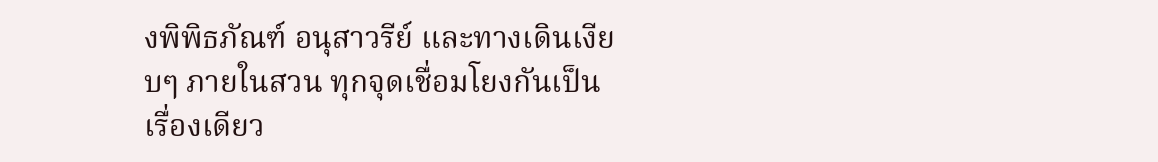งพิพิธภัณฑ์ อนุสาวรีย์ และทางเดินเงียบๆ ภายในสวน ทุกจุดเชื่อมโยงกันเป็นเรื่องเดียว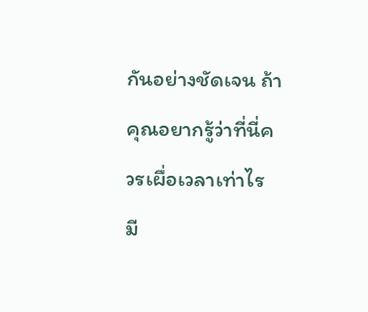กันอย่างชัดเจน ถ้าคุณอยากรู้ว่าที่นี่ควรเผื่อเวลาเท่าไร มี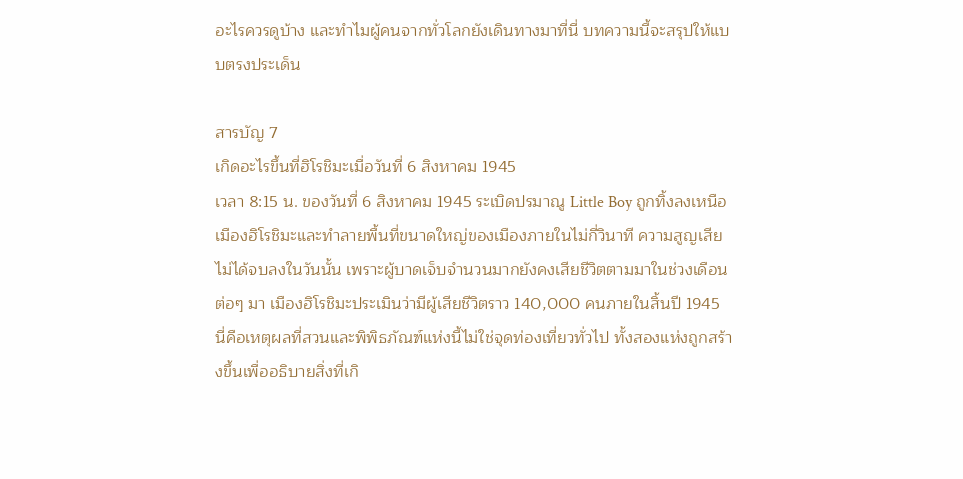อะไรควรดูบ้าง และทำไมผู้คนจากทั่วโลกยังเดินทางมาที่นี่ บทความนี้จะสรุปให้แบบตรงประเด็น

สารบัญ 7
เกิดอะไรขึ้นที่ฮิโรชิมะเมื่อวันที่ 6 สิงหาคม 1945
เวลา 8:15 น. ของวันที่ 6 สิงหาคม 1945 ระเบิดปรมาณู Little Boy ถูกทิ้งลงเหนือเมืองฮิโรชิมะและทำลายพื้นที่ขนาดใหญ่ของเมืองภายในไม่กี่วินาที ความสูญเสียไม่ได้จบลงในวันนั้น เพราะผู้บาดเจ็บจำนวนมากยังคงเสียชีวิตตามมาในช่วงเดือนต่อๆ มา เมืองฮิโรชิมะประเมินว่ามีผู้เสียชีวิตราว 140,000 คนภายในสิ้นปี 1945
นี่คือเหตุผลที่สวนและพิพิธภัณฑ์แห่งนี้ไม่ใช่จุดท่องเที่ยวทั่วไป ทั้งสองแห่งถูกสร้างขึ้นเพื่ออธิบายสิ่งที่เกิ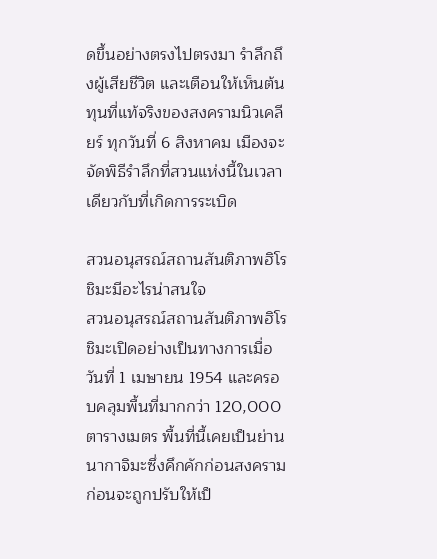ดขึ้นอย่างตรงไปตรงมา รำลึกถึงผู้เสียชีวิต และเตือนให้เห็นต้นทุนที่แท้จริงของสงครามนิวเคลียร์ ทุกวันที่ 6 สิงหาคม เมืองจะจัดพิธีรำลึกที่สวนแห่งนี้ในเวลาเดียวกับที่เกิดการระเบิด

สวนอนุสรณ์สถานสันติภาพฮิโรชิมะมีอะไรน่าสนใจ
สวนอนุสรณ์สถานสันติภาพฮิโรชิมะเปิดอย่างเป็นทางการเมื่อวันที่ 1 เมษายน 1954 และครอบคลุมพื้นที่มากกว่า 120,000 ตารางเมตร พื้นที่นี้เคยเป็นย่านนากาจิมะซึ่งคึกคักก่อนสงคราม ก่อนจะถูกปรับให้เป็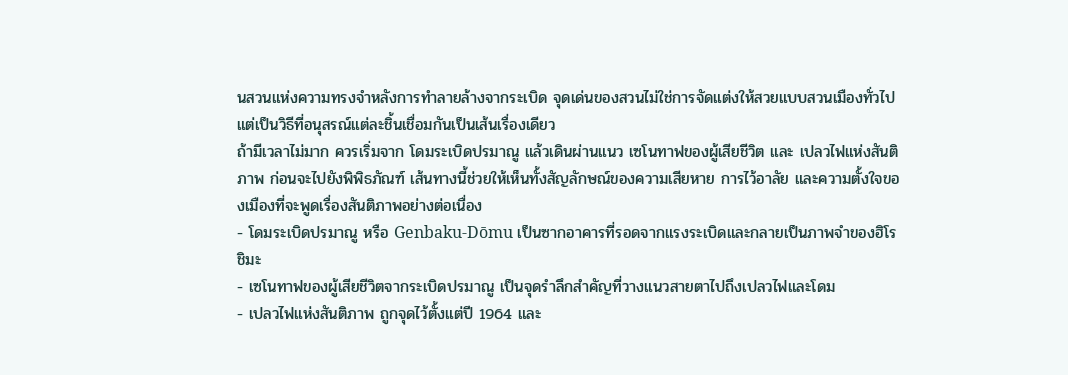นสวนแห่งความทรงจำหลังการทำลายล้างจากระเบิด จุดเด่นของสวนไม่ใช่การจัดแต่งให้สวยแบบสวนเมืองทั่วไป แต่เป็นวิธีที่อนุสรณ์แต่ละชิ้นเชื่อมกันเป็นเส้นเรื่องเดียว
ถ้ามีเวลาไม่มาก ควรเริ่มจาก โดมระเบิดปรมาณู แล้วเดินผ่านแนว เซโนทาฟของผู้เสียชีวิต และ เปลวไฟแห่งสันติภาพ ก่อนจะไปยังพิพิธภัณฑ์ เส้นทางนี้ช่วยให้เห็นทั้งสัญลักษณ์ของความเสียหาย การไว้อาลัย และความตั้งใจของเมืองที่จะพูดเรื่องสันติภาพอย่างต่อเนื่อง
- โดมระเบิดปรมาณู หรือ Genbaku-Dōmu เป็นซากอาคารที่รอดจากแรงระเบิดและกลายเป็นภาพจำของฮิโรชิมะ
- เซโนทาฟของผู้เสียชีวิตจากระเบิดปรมาณู เป็นจุดรำลึกสำคัญที่วางแนวสายตาไปถึงเปลวไฟและโดม
- เปลวไฟแห่งสันติภาพ ถูกจุดไว้ตั้งแต่ปี 1964 และ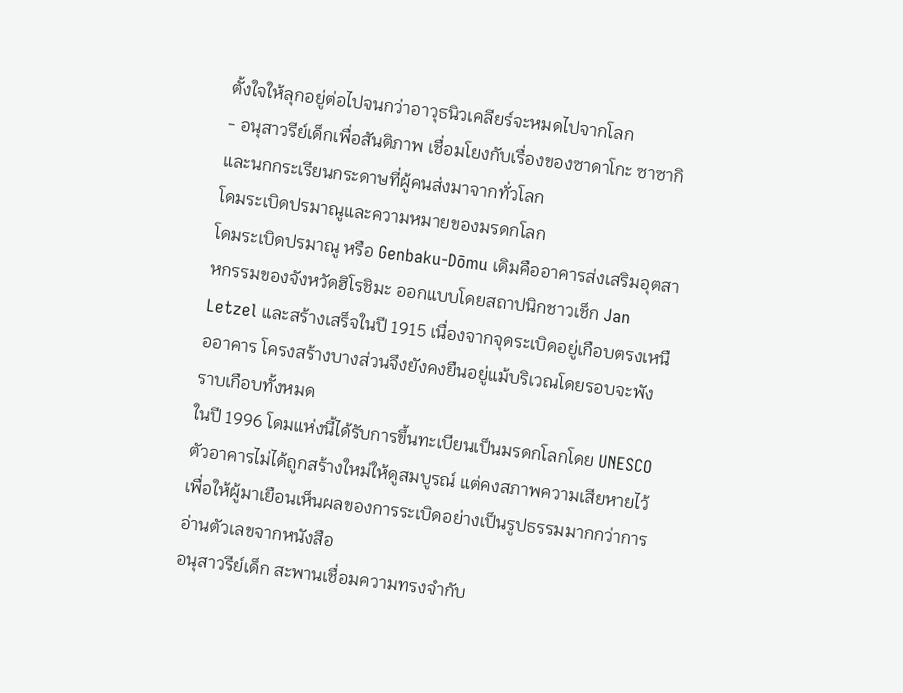ตั้งใจให้ลุกอยู่ต่อไปจนกว่าอาวุธนิวเคลียร์จะหมดไปจากโลก
- อนุสาวรีย์เด็กเพื่อสันติภาพ เชื่อมโยงกับเรื่องของซาดาโกะ ซาซากิ และนกกระเรียนกระดาษที่ผู้คนส่งมาจากทั่วโลก
โดมระเบิดปรมาณูและความหมายของมรดกโลก
โดมระเบิดปรมาณู หรือ Genbaku-Dōmu เดิมคืออาคารส่งเสริมอุตสาหกรรมของจังหวัดฮิโรชิมะ ออกแบบโดยสถาปนิกชาวเช็ก Jan Letzel และสร้างเสร็จในปี 1915 เนื่องจากจุดระเบิดอยู่เกือบตรงเหนืออาคาร โครงสร้างบางส่วนจึงยังคงยืนอยู่แม้บริเวณโดยรอบจะพังราบเกือบทั้งหมด
ในปี 1996 โดมแห่งนี้ได้รับการขึ้นทะเบียนเป็นมรดกโลกโดย UNESCO ตัวอาคารไม่ได้ถูกสร้างใหม่ให้ดูสมบูรณ์ แต่คงสภาพความเสียหายไว้เพื่อให้ผู้มาเยือนเห็นผลของการระเบิดอย่างเป็นรูปธรรมมากกว่าการอ่านตัวเลขจากหนังสือ
อนุสาวรีย์เด็ก สะพานเชื่อมความทรงจำกับ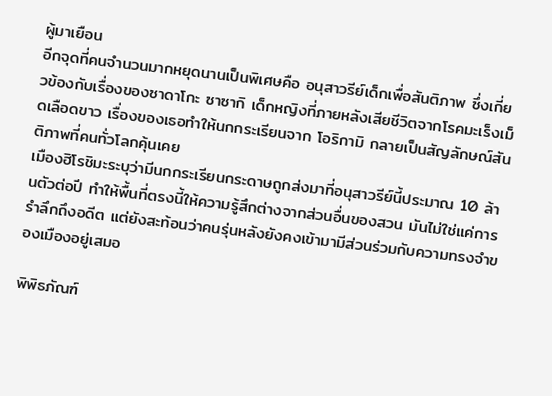ผู้มาเยือน
อีกจุดที่คนจำนวนมากหยุดนานเป็นพิเศษคือ อนุสาวรีย์เด็กเพื่อสันติภาพ ซึ่งเกี่ยวข้องกับเรื่องของซาดาโกะ ซาซากิ เด็กหญิงที่ภายหลังเสียชีวิตจากโรคมะเร็งเม็ดเลือดขาว เรื่องของเธอทำให้นกกระเรียนจาก โอริกามิ กลายเป็นสัญลักษณ์สันติภาพที่คนทั่วโลกคุ้นเคย
เมืองฮิโรชิมะระบุว่ามีนกกระเรียนกระดาษถูกส่งมาที่อนุสาวรีย์นี้ประมาณ 10 ล้านตัวต่อปี ทำให้พื้นที่ตรงนี้ให้ความรู้สึกต่างจากส่วนอื่นของสวน มันไม่ใช่แค่การรำลึกถึงอดีต แต่ยังสะท้อนว่าคนรุ่นหลังยังคงเข้ามามีส่วนร่วมกับความทรงจำของเมืองอยู่เสมอ

พิพิธภัณฑ์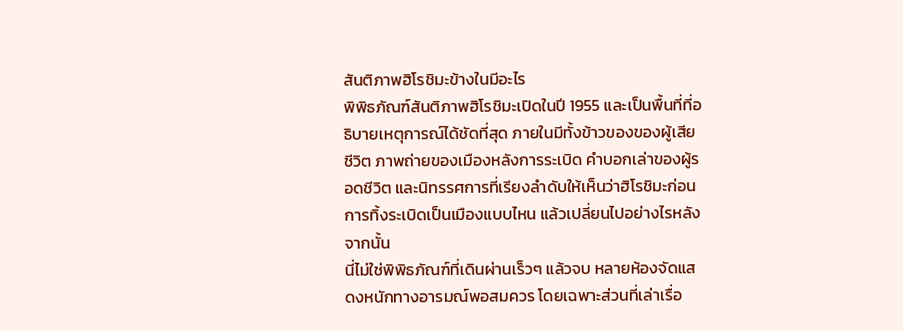สันติภาพฮิโรชิมะข้างในมีอะไร
พิพิธภัณฑ์สันติภาพฮิโรชิมะเปิดในปี 1955 และเป็นพื้นที่ที่อธิบายเหตุการณ์ได้ชัดที่สุด ภายในมีทั้งข้าวของของผู้เสียชีวิต ภาพถ่ายของเมืองหลังการระเบิด คำบอกเล่าของผู้รอดชีวิต และนิทรรศการที่เรียงลำดับให้เห็นว่าฮิโรชิมะก่อนการทิ้งระเบิดเป็นเมืองแบบไหน แล้วเปลี่ยนไปอย่างไรหลังจากนั้น
นี่ไม่ใช่พิพิธภัณฑ์ที่เดินผ่านเร็วๆ แล้วจบ หลายห้องจัดแสดงหนักทางอารมณ์พอสมควร โดยเฉพาะส่วนที่เล่าเรื่อ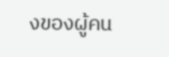งของผู้คน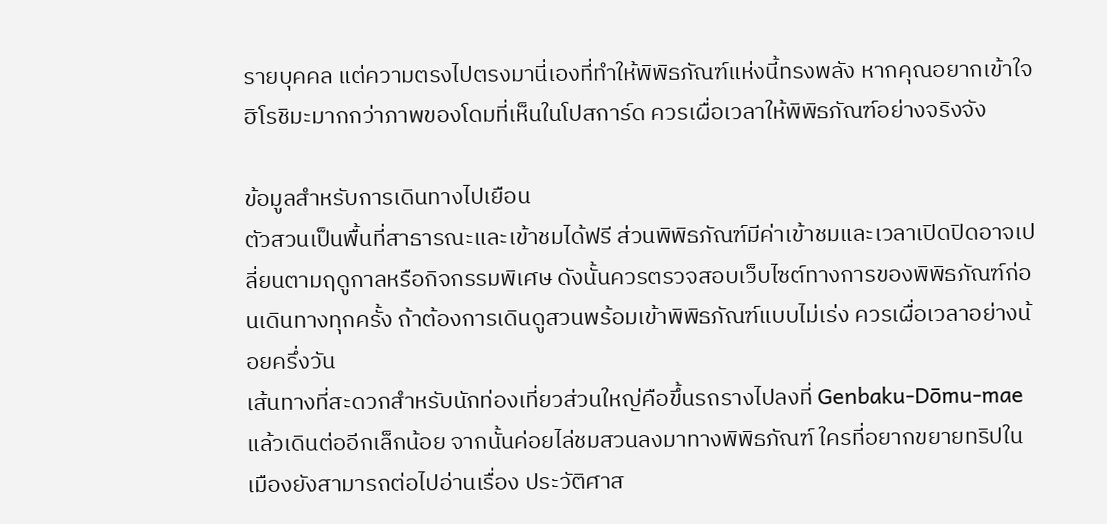รายบุคคล แต่ความตรงไปตรงมานี่เองที่ทำให้พิพิธภัณฑ์แห่งนี้ทรงพลัง หากคุณอยากเข้าใจฮิโรชิมะมากกว่าภาพของโดมที่เห็นในโปสการ์ด ควรเผื่อเวลาให้พิพิธภัณฑ์อย่างจริงจัง

ข้อมูลสำหรับการเดินทางไปเยือน
ตัวสวนเป็นพื้นที่สาธารณะและเข้าชมได้ฟรี ส่วนพิพิธภัณฑ์มีค่าเข้าชมและเวลาเปิดปิดอาจเปลี่ยนตามฤดูกาลหรือกิจกรรมพิเศษ ดังนั้นควรตรวจสอบเว็บไซต์ทางการของพิพิธภัณฑ์ก่อนเดินทางทุกครั้ง ถ้าต้องการเดินดูสวนพร้อมเข้าพิพิธภัณฑ์แบบไม่เร่ง ควรเผื่อเวลาอย่างน้อยครึ่งวัน
เส้นทางที่สะดวกสำหรับนักท่องเที่ยวส่วนใหญ่คือขึ้นรถรางไปลงที่ Genbaku-Dōmu-mae แล้วเดินต่ออีกเล็กน้อย จากนั้นค่อยไล่ชมสวนลงมาทางพิพิธภัณฑ์ ใครที่อยากขยายทริปในเมืองยังสามารถต่อไปอ่านเรื่อง ประวัติศาส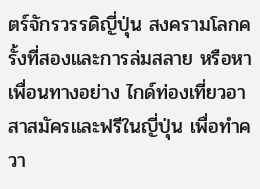ตร์จักรวรรดิญี่ปุ่น สงครามโลกครั้งที่สองและการล่มสลาย หรือหาเพื่อนทางอย่าง ไกด์ท่องเที่ยวอาสาสมัครและฟรีในญี่ปุ่น เพื่อทำควา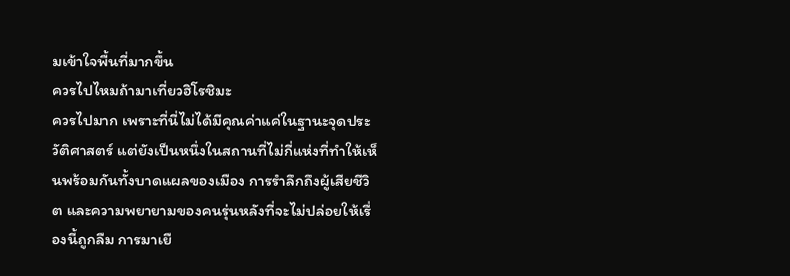มเข้าใจพื้นที่มากขึ้น
ควรไปไหมถ้ามาเที่ยวฮิโรชิมะ
ควรไปมาก เพราะที่นี่ไม่ได้มีคุณค่าแค่ในฐานะจุดประวัติศาสตร์ แต่ยังเป็นหนึ่งในสถานที่ไม่กี่แห่งที่ทำให้เห็นพร้อมกันทั้งบาดแผลของเมือง การรำลึกถึงผู้เสียชีวิต และความพยายามของคนรุ่นหลังที่จะไม่ปล่อยให้เรื่องนี้ถูกลืม การมาเยื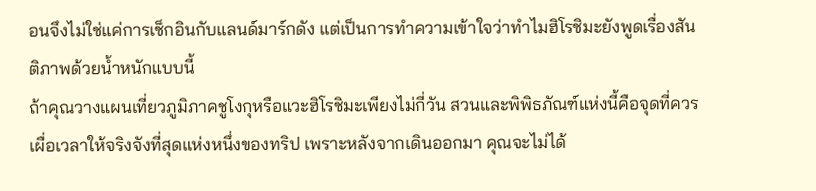อนจึงไม่ใช่แค่การเช็กอินกับแลนด์มาร์กดัง แต่เป็นการทำความเข้าใจว่าทำไมฮิโรชิมะยังพูดเรื่องสันติภาพด้วยน้ำหนักแบบนี้
ถ้าคุณวางแผนเที่ยวภูมิภาคชูโงกุหรือแวะฮิโรชิมะเพียงไม่กี่วัน สวนและพิพิธภัณฑ์แห่งนี้คือจุดที่ควรเผื่อเวลาให้จริงจังที่สุดแห่งหนึ่งของทริป เพราะหลังจากเดินออกมา คุณจะไม่ได้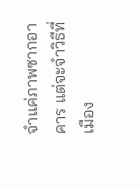จำแค่ภาพซากอาคาร แต่จะจำวิธีที่เมือง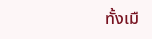ทั้งเมื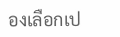องเลือกเป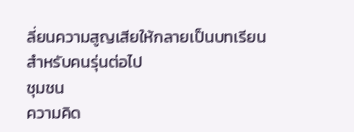ลี่ยนความสูญเสียให้กลายเป็นบทเรียนสำหรับคนรุ่นต่อไป
ชุมชน
ความคิด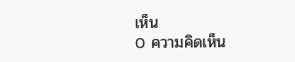เห็น
0 ความคิดเห็น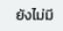ยังไม่มี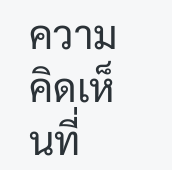ความคิดเห็นที่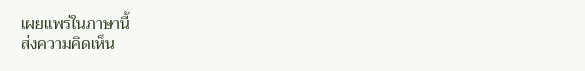เผยแพร่ในภาษานี้
ส่งความคิดเห็น